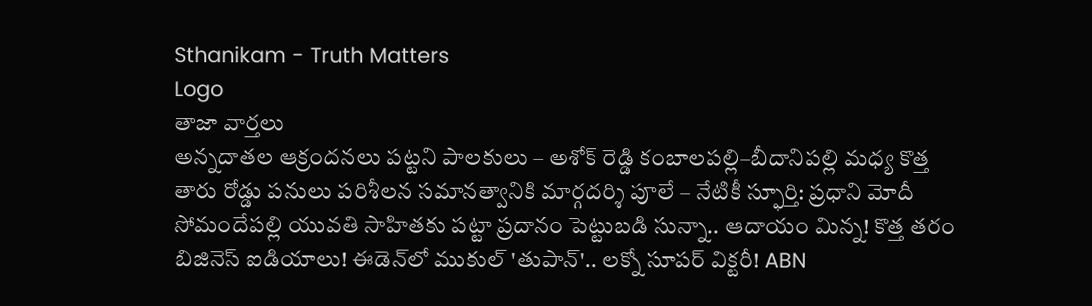Sthanikam - Truth Matters
Logo
తాజా వార్తలు
అన్నదాతల ఆక్రందనలు పట్టని పాలకులు – అశోక్ రెడ్డి కంబాలపల్లి–బీదానిపల్లి మధ్య కొత్త తారు రోడ్డు పనులు పరిశీలన సమానత్వానికి మార్గదర్శి పూలే – నేటికీ స్ఫూర్తి: ప్రధాని మోదీ సోమందేపల్లి యువతి సాహితకు పట్టా ప్రదానం పెట్టుబడి సున్నా.. ఆదాయం మిన్న! కొత్త తరం బిజినెస్ ఐడియాలు! ఈడెన్‌లో ముకుల్ 'తుపాన్'.. లక్నో సూపర్ విక్టరీ! ABN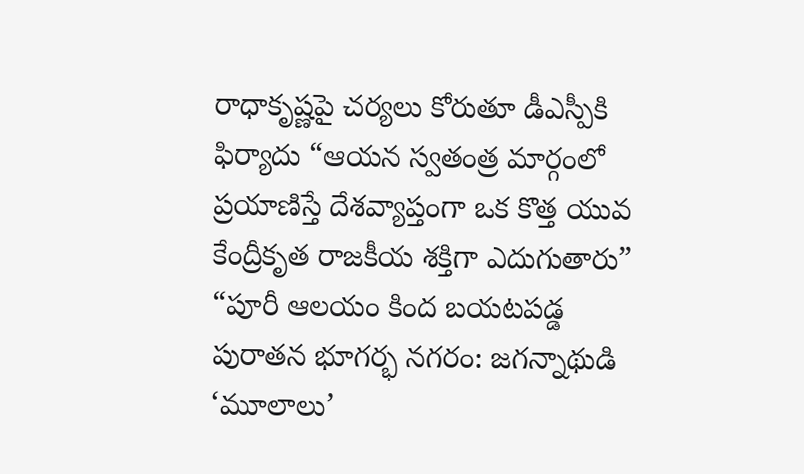రాధాకృష్ణపై చర్యలు కోరుతూ డీఎస్పీకి ఫిర్యాదు “ఆయన స్వతంత్ర మార్గంలో ప్రయాణిస్తే దేశవ్యాప్తంగా ఒక కొత్త యువ కేంద్రీకృత రాజకీయ శక్తిగా ఎదుగుతారు” “పూరీ ఆలయం కింద బయటపడ్డ పురాతన భూగర్భ నగరం: జగన్నాథుడి ‘మూలాలు’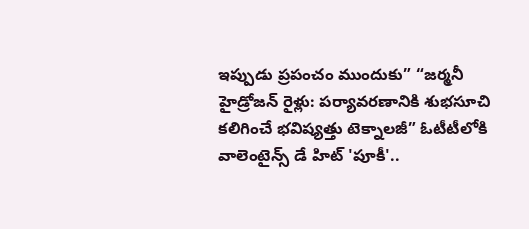ఇప్పుడు ప్రపంచం ముందుకు” “జర్మనీ హైడ్రోజన్ రైళ్లు: పర్యావరణానికి శుభసూచి కలిగించే భవిష్యత్తు టెక్నాలజీ” ఓటీటీలోకి వాలెంటైన్స్ డే హిట్ 'పూకీ'..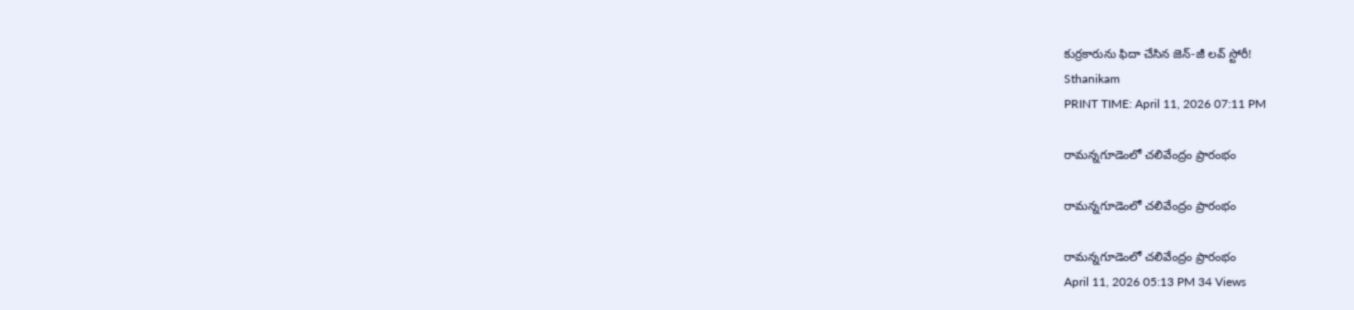కుర్రకారును ఫిదా చేసిన జెన్-జీ లవ్ స్టోరీ!
Sthanikam
PRINT TIME: April 11, 2026 07:11 PM

రామన్నగూడెంలో చలివేంద్రం ప్రారంభం

రామన్నగూడెంలో చలివేంద్రం ప్రారంభం

రామన్నగూడెంలో చలివేంద్రం ప్రారంభం
April 11, 2026 05:13 PM 34 Views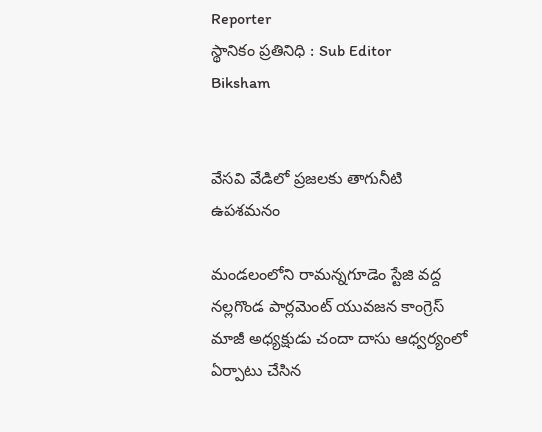Reporter
స్థానికం ప్రతినిధి : Sub Editor
Biksham


వేసవి వేడిలో ప్రజలకు తాగునీటి ఉపశమనం

మండలంలోని రామన్నగూడెం స్టేజి వద్ద నల్లగొండ పార్లమెంట్ యువజన కాంగ్రెస్ మాజీ అధ్యక్షుడు చందా దాసు ఆధ్వర్యంలో ఏర్పాటు చేసిన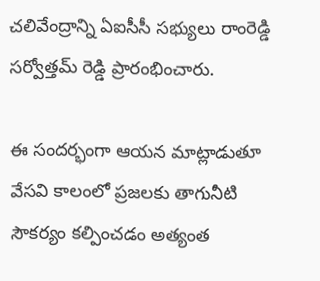చలివేంద్రాన్ని ఏఐసీసీ సభ్యులు రాంరెడ్డి సర్వోత్తమ్ రెడ్డి ప్రారంభించారు.

ఈ సందర్భంగా ఆయన మాట్లాడుతూ వేసవి కాలంలో ప్రజలకు తాగునీటి సౌకర్యం కల్పించడం అత్యంత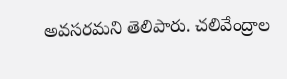అవసరమని తెలిపారు. చలివేంద్రాల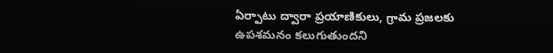ఏర్పాటు ద్వారా ప్రయాణికులు, గ్రామ ప్రజలకు ఉపశమనం కలుగుతుందని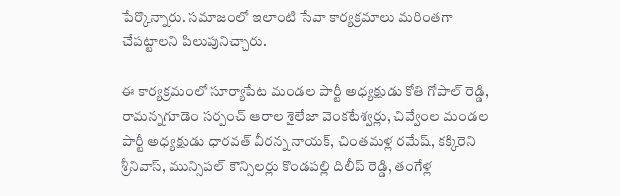పేర్కొన్నారు. సమాజంలో ఇలాంటి సేవా కార్యక్రమాలు మరింతగా చేపట్టాలని పిలుపునిచ్చారు.

ఈ కార్యక్రమంలో సూర్యాపేట మండల పార్టీ అధ్యక్షుడు కోతి గోపాల్ రెడ్డి, రామన్నగూడెం సర్పంచ్ ఆరాల శైలేజా వెంకటేశ్వర్లు, చివ్వేంల మండల పార్టీ అధ్యక్షుడు ధారవత్ వీరన్న నాయక్, చింతమళ్ల రమేష్, కక్కిరెని శ్రీనివాస్, మున్సిపల్ కౌన్సిలర్లు కొండపల్లి దిలీప్ రెడ్డి, తంగేళ్ల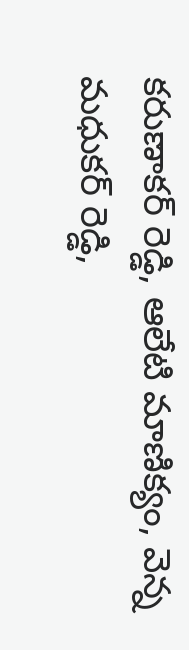కరుణాకర్ రెడ్డి, ఆలేటి మాణిక్యం, వెన్న మధుకర్ రెడ్డి,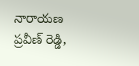నారాయణ ప్రవీణ్ రెడ్డి,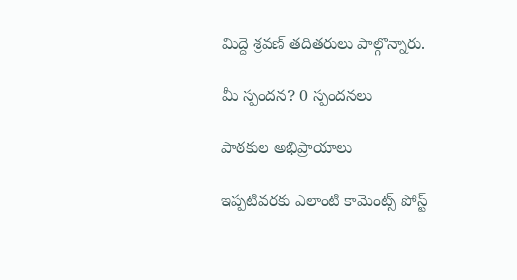మిద్దె శ్రవణ్ తదితరులు పాల్గొన్నారు.

మీ స్పందన? 0 స్పందనలు

పాఠకుల అభిప్రాయాలు

ఇప్పటివరకు ఎలాంటి కామెంట్స్ పోస్ట్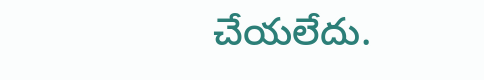చేయలేదు.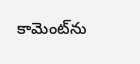కామెంట్‌ను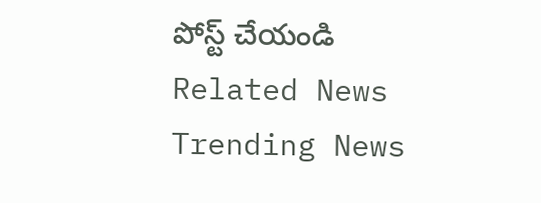పోస్ట్ చేయండి
Related News
Trending News